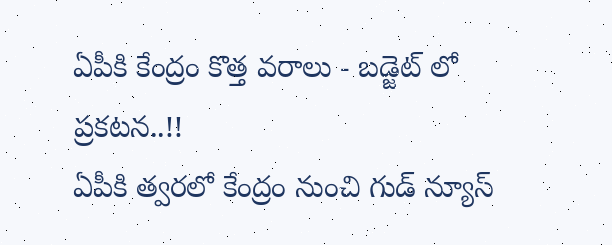ఏపీకి కేంద్రం కొత్త వరాలు - బడ్జెట్ లో ప్రకటన..!!
ఏపీకి త్వరలో కేంద్రం నుంచి గుడ్ న్యూస్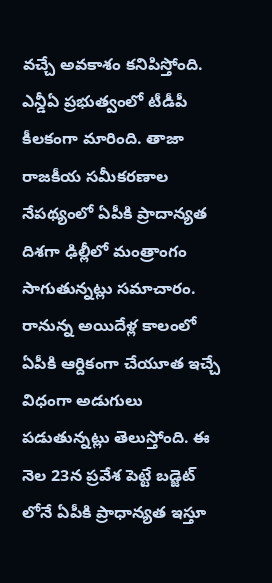వచ్చే అవకాశం కనిపిస్తోంది. ఎన్డీఏ ప్రభుత్వంలో టీడీపీ కీలకంగా మారింది. తాజా రాజకీయ సమీకరణాల నేపథ్యంలో ఏపీకి ప్రాదాన్యత దిశగా ఢిల్లీలో మంత్రాంగం సాగుతున్నట్లు సమాచారం. రానున్న అయిదేళ్ల కాలంలో ఏపీకి ఆర్దికంగా చేయూత ఇచ్చే విధంగా అడుగులు పడుతున్నట్లు తెలుస్తోంది. ఈ నెల 23న ప్రవేశ పెట్టే బడ్జెట్ లోనే ఏపీకి ప్రాధాన్యత ఇస్తూ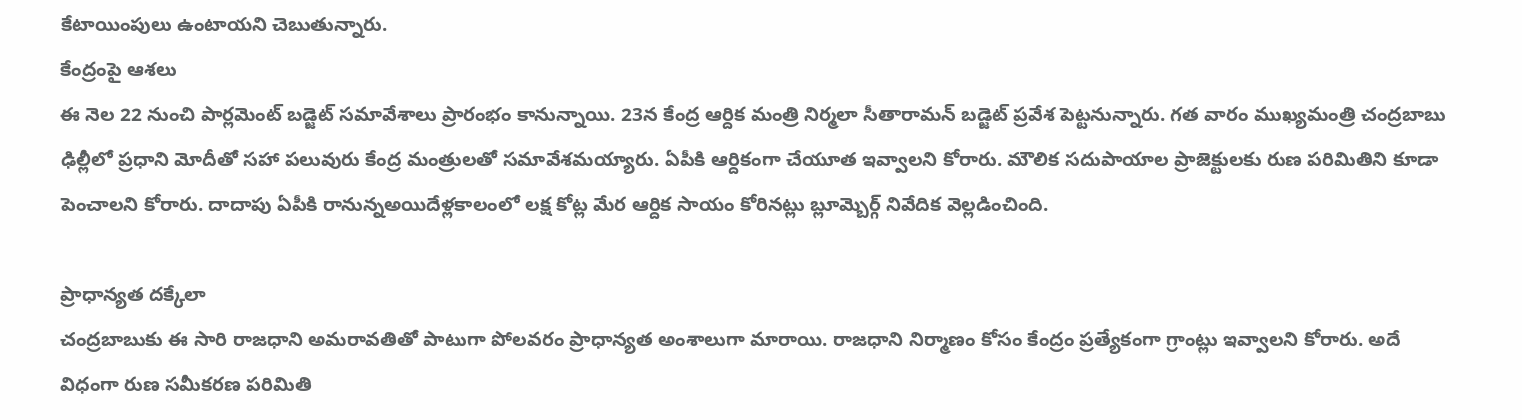కేటాయింపులు ఉంటాయని చెబుతున్నారు.
కేంద్రంపై ఆశలు
ఈ నెల 22 నుంచి పార్లమెంట్ బడ్జెట్ సమావేశాలు ప్రారంభం కానున్నాయి. 23న కేంద్ర ఆర్దిక మంత్రి నిర్మలా సీతారామన్ బడ్జెట్ ప్రవేశ పెట్టనున్నారు. గత వారం ముఖ్యమంత్రి చంద్రబాబు ఢిల్లీలో ప్రధాని మోదీతో సహా పలువురు కేంద్ర మంత్రులతో సమావేశమయ్యారు. ఏపీకి ఆర్దికంగా చేయూత ఇవ్వాలని కోరారు. మౌలిక సదుపాయాల ప్రాజెక్టులకు రుణ పరిమితిని కూడా పెంచాలని కోరారు. దాదాపు ఏపీకి రానున్నఅయిదేళ్లకాలంలో లక్ష కోట్ల మేర ఆర్దిక సాయం కోరినట్లు బ్లూమ్బెర్గ్ నివేదిక వెల్లడించింది.

ప్రాధాన్యత దక్కేలా
చంద్రబాబుకు ఈ సారి రాజధాని అమరావతితో పాటుగా పోలవరం ప్రాధాన్యత అంశాలుగా మారాయి. రాజధాని నిర్మాణం కోసం కేంద్రం ప్రత్యేకంగా గ్రాంట్లు ఇవ్వాలని కోరారు. అదే విధంగా రుణ సమీకరణ పరిమితి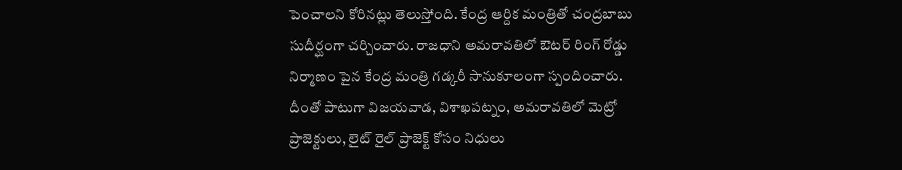పెంచాలని కోరినట్లు తెలుస్తోంది. కేంద్ర ఆర్దిక మంత్రితో చంద్రబాబు సుదీర్ఘంగా చర్చించారు. రాజధాని అమరావతిలో ఔటర్ రింగ్ రోడ్డు నిర్మాణం పైన కేంద్ర మంత్రి గడ్కరీ సానుకూలంగా స్పందించారు. దీంతో పాటుగా విజయవాడ, విశాఖపట్నం, అమరావతిలో మెట్రో ప్రాజెక్టులు, లైట్ రైల్ ప్రాజెక్ట్ కోసం నిధులు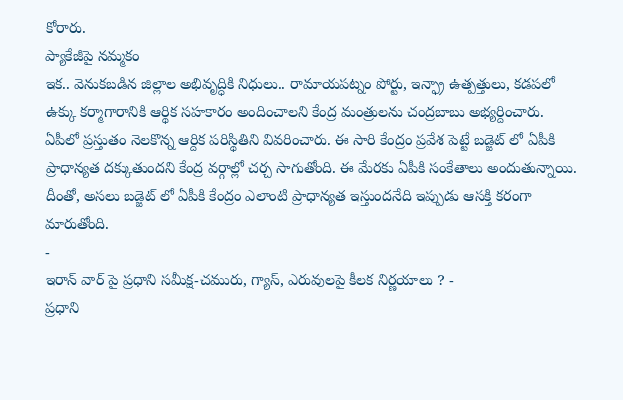కోరారు.
ప్యాకేజీపై నమ్మకం
ఇక.. వెనుకబడిన జిల్లాల అభివృద్ధికి నిధులు.. రామాయపట్నం పోర్టు, ఇన్ఫ్రా ఉత్పత్తులు, కడపలో ఉక్కు కర్మాగారానికి ఆర్థిక సహకారం అందించాలని కేంద్ర మంత్రులను చంద్రబాబు అభ్యర్దించారు. ఏపీలో ప్రస్తుతం నెలకొన్న ఆర్దిక పరిస్థితిని వివరించారు. ఈ సారి కేంద్రం ప్రవేశ పెట్టే బడ్జెట్ లో ఏపీకి ప్రాధాన్యత దక్కుతుందని కేంద్ర వర్గాల్లో చర్చ సాగుతోంది. ఈ మేరకు ఏపీకి సంకేతాలు అందుతున్నాయి. దీంతో, అసలు బడ్జెట్ లో ఏపీకి కేంద్రం ఎలాంటి ప్రాధాన్యత ఇస్తుందనేది ఇప్పుడు ఆసక్తి కరంగా మారుతోంది.
-
ఇరాన్ వార్ పై ప్రధాని సమీక్ష-చమురు, గ్యాస్, ఎరువులపై కీలక నిర్ణయాలు ? -
ప్రధాని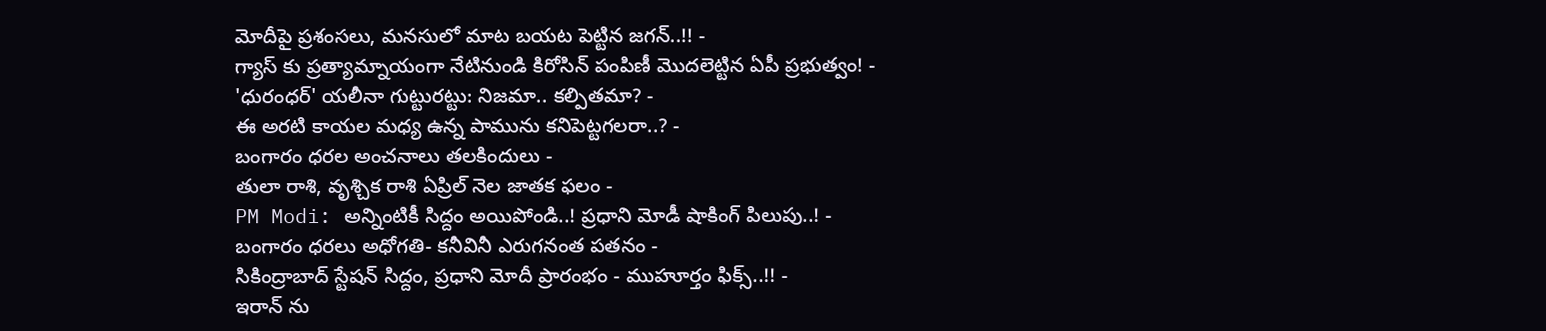మోదీపై ప్రశంసలు, మనసులో మాట బయట పెట్టిన జగన్..!! -
గ్యాస్ కు ప్రత్యామ్నాయంగా నేటినుండి కిరోసిన్ పంపిణీ మొదలెట్టిన ఏపీ ప్రభుత్వం! -
'ధురంధర్' యలీనా గుట్టురట్టు: నిజమా.. కల్పితమా? -
ఈ అరటి కాయల మధ్య ఉన్న పామును కనిపెట్టగలరా..? -
బంగారం ధరల అంచనాలు తలకిందులు -
తులా రాశి, వృశ్చిక రాశి ఏప్రిల్ నెల జాతక ఫలం -
PM Modi: అన్నింటికీ సిద్దం అయిపోండి..! ప్రధాని మోడీ షాకింగ్ పిలుపు..! -
బంగారం ధరలు అధోగతి- కనీవినీ ఎరుగనంత పతనం -
సికింద్రాబాద్ స్టేషన్ సిద్దం, ప్రధాని మోదీ ప్రారంభం - ముహూర్తం ఫిక్స్..!! -
ఇరాన్ ను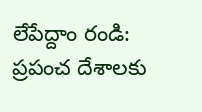లేపేద్దాం రండి: ప్రపంచ దేశాలకు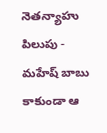నెతన్యాహు పిలుపు -
మహేష్ బాబు కాకుండా ఆ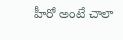హీరో అంటే చాలా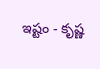ఇష్టం - కృష్ణ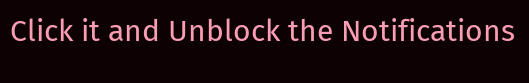Click it and Unblock the Notifications